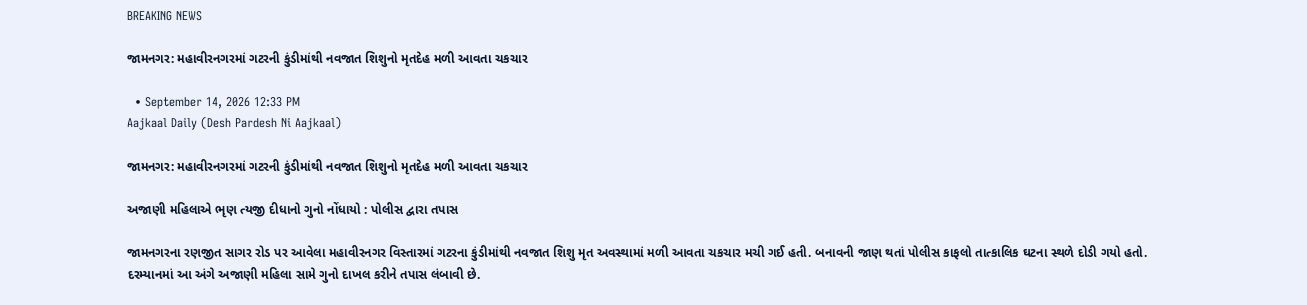BREAKING NEWS

જામનગર: મહાવીરનગરમાં ગટરની કુંડીમાંથી નવજાત શિશુનો મૃતદેહ મળી આવતા ચકચાર

  • September 14, 2026 12:33 PM
Aajkaal Daily (Desh Pardesh Ni Aajkaal)

જામનગર: મહાવીરનગરમાં ગટરની કુંડીમાંથી નવજાત શિશુનો મૃતદેહ મળી આવતા ચકચાર

અજાણી મહિલાએ ભૃણ ત્યજી દીધાનો ગુનો નોંધાયો : પોલીસ દ્વારા તપાસ

જામનગરના રણજીત સાગર રોડ પર આવેલા મહાવીરનગર વિસ્તારમાં ગટરના કુંડીમાંથી નવજાત શિશુ મૃત અવસ્થામાં મળી આવતા ચકચાર મચી ગઈ હતી. બનાવની જાણ થતાં પોલીસ કાફલો તાત્કાલિક ઘટના સ્થળે દોડી ગયો હતો. દરમ્યાનમાં આ અંગે અજાણી મહિલા સામે ગુનો દાખલ કરીને તપાસ લંબાવી છે.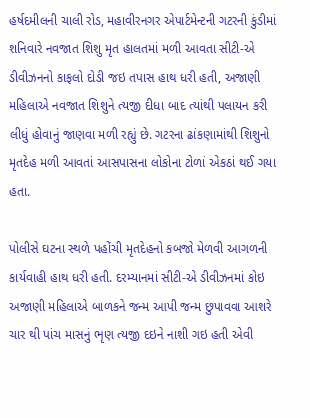હર્ષદમીલની ચાલી રોડ, મહાવીરનગર એપાર્ટમેન્ટની ગટરની કુંડીમાં શનિવારે નવજાત શિશુ મૃત હાલતમાં મળી આવતા સીટી-એ ડીવીઝનનો કાફલો દોડી જઇ તપાસ હાથ ધરી હતી, અજાણી મહિલાએ નવજાત શિશુને ત્યજી દીધા બાદ ત્યાંથી પલાયન કરી લીધું હોવાનું જાણવા મળી રહ્યું છે. ગટરના ઢાંકણામાંથી શિશુનો મૃતદેહ મળી આવતાં આસપાસના લોકોના ટોળાં એકઠાં થઈ ગયા હતા.

પોલીસે ઘટના સ્થળે પહોંચી મૃતદેહનો કબજો મેળવી આગળની કાર્યવાહી હાથ ધરી હતી. દરમ્યાનમાં સીટી-એ ડીવીઝનમાં કોઇ અજાણી મહિલાએ બાળકને જન્મ આપી જન્મ છુપાવવા આશરે ચાર થી પાંચ માસનું ભૃણ ત્યજી દઇને નાશી ગઇ હતી એવી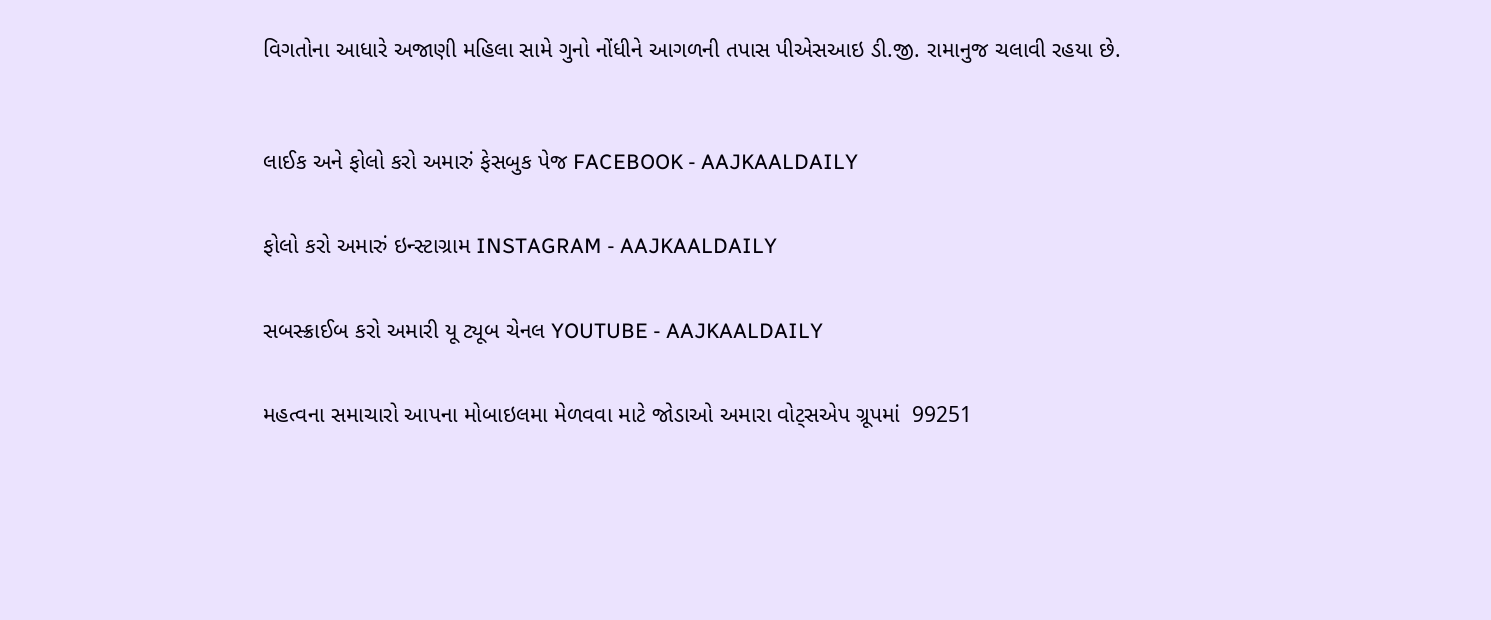વિગતોના આધારે અજાણી મહિલા સામે ગુનો નોંધીને આગળની તપાસ પીએસઆઇ ડી.જી. રામાનુજ ચલાવી રહયા છે.



લાઈક અને ફોલો કરો અમારું ફેસબુક પેજ FACEBOOK - AAJKAALDAILY


ફોલો કરો અમારું ઇન્સ્ટાગ્રામ INSTAGRAM - AAJKAALDAILY


સબસ્ક્રાઈબ કરો અમારી યૂ ટ્યૂબ ચેનલ YOUTUBE - AAJKAALDAILY


મહત્વના સમાચારો આપના મોબાઇલમા મેળવવા માટે જોડાઓ અમારા વોટ્સએપ ગ્રૂપમાં  99251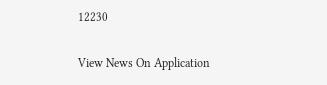12230

View News On Application